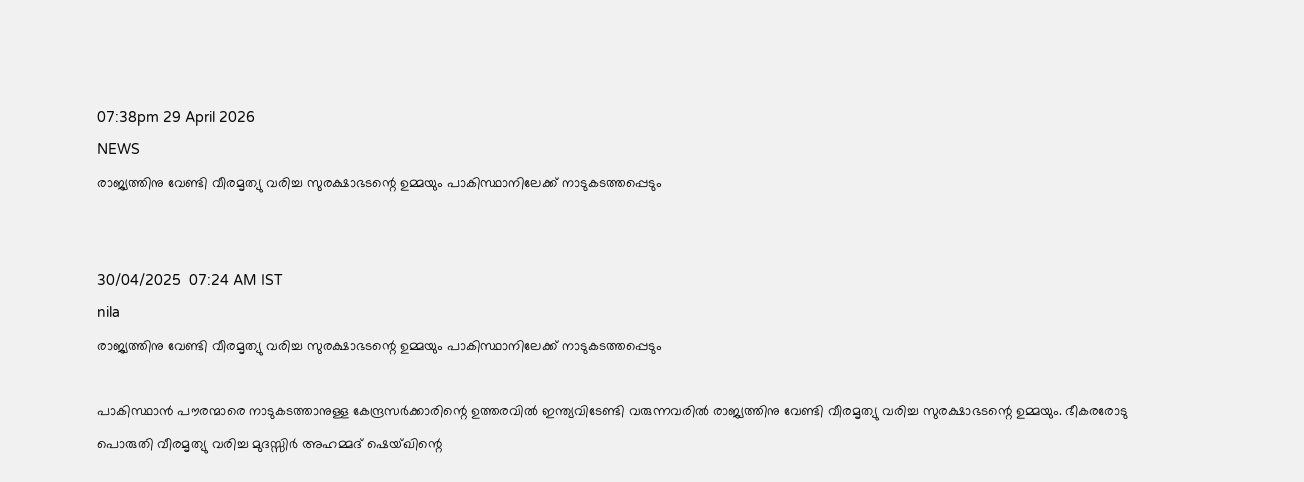07:38pm 29 April 2026
NEWS
രാജ്യത്തിനു വേണ്ടി വീരമൃത്യു വരിച്ച സുരക്ഷാഭടന്റെ ഉമ്മയും പാകിസ്ഥാനിലേക്ക് നാടുകടത്തപ്പെടും


30/04/2025  07:24 AM IST
nila
രാജ്യത്തിനു വേണ്ടി വീരമൃത്യു വരിച്ച സുരക്ഷാഭടന്റെ ഉമ്മയും പാകിസ്ഥാനിലേക്ക് നാടുകടത്തപ്പെടും

പാകിസ്ഥാൻ പൗരന്മാരെ നാടുകടത്താനുള്ള കേന്ദ്രസർക്കാരിന്റെ ഉത്തരവിൽ ഇന്ത്യവിടേണ്ടി വരുന്നവരിൽ രാജ്യത്തിനു വേണ്ടി വീരമൃത്യു വരിച്ച സുരക്ഷാഭടന്റെ ഉമ്മയും. ഭീകരരോടു പൊരുതി വീരമൃത്യു വരിച്ച മുദസ്സിർ അഹമ്മദ് ഷെയ്ഖിന്റെ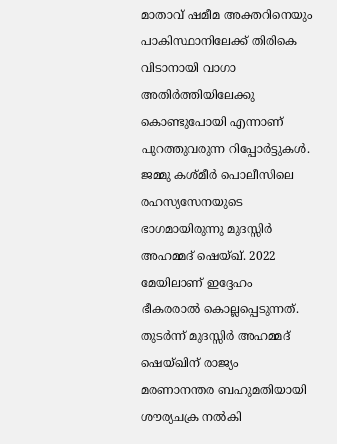മാതാവ് ഷമീമ അക്തറിനെയും പാകിസ്ഥാനിലേക്ക് തിരികെ വിടാനായി വാഗാ അതിർത്തിയിലേക്കു കൊണ്ടുപോയി എന്നാണ് പുറത്തുവരുന്ന റിപ്പോർട്ടുകൾ. ജമ്മു കശ്മീർ പൊലീസിലെ രഹസ്യസേനയുടെ ഭാഗമായിരുന്നു മുദസ്സിർ അഹമ്മദ് ഷെയ്ഖ്. 2022 മേയിലാണ് ഇദ്ദേഹം ഭീകരരാൽ കൊല്ലപ്പെടുന്നത്. തുടർന്ന് മുദസ്സിർ അഹമ്മദ് ഷെയ്ഖിന് രാജ്യം മരണാനന്തര ബഹുമതിയായി ശൗര്യചക്ര നൽകി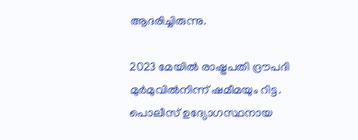ആദരിച്ചിരുന്നു.

2023 മേയിൽ രാഷ്ട്രപതി ദ്രൗപദി മുർമുവിൽനിന്ന് ഷമീമയും റിട്ട. പൊലീസ് ഉദ്യോഗസ്ഥനായ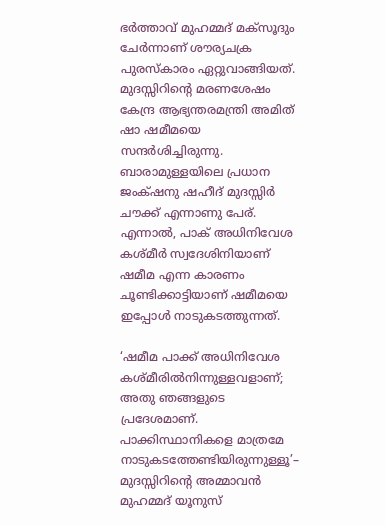ഭർത്താവ് മുഹമ്മദ് മക്സൂദും ചേർന്നാണ് ശൗര്യചക്ര പുരസ്കാരം ഏറ്റുവാങ്ങിയത്. മുദസ്സിറിന്റെ മരണശേഷം കേന്ദ്ര ആഭ്യന്തരമന്ത്രി അമിത് ഷാ ഷമീമയെ സന്ദർശിച്ചിരുന്നു. ബാരാമുള്ളയിലെ പ്രധാന ജംക്‌ഷനു ഷഹീദ് മുദസ്സിർ ചൗക്ക് എന്നാണു പേര്. എന്നാൽ, പാക് അധിനിവേശ കശ്മീർ സ്വദേശിനിയാണ് ഷമീമ എന്ന കാരണം ചൂണ്ടിക്കാട്ടിയാണ് ഷമീമയെ ഇപ്പോൾ നാടുകടത്തുന്നത്.

‘ഷമീമ പാക്ക് അധിനിവേശ കശ്മീരിൽനിന്നുള്ളവളാണ്; അതു ഞങ്ങളുടെ പ്രദേശമാണ്. പാക്കിസ്ഥാനികളെ മാത്രമേ നാടുകടത്തേണ്ടിയിരുന്നുള്ളൂ’– മുദസ്സിറിന്റെ അമ്മാവൻ മുഹമ്മദ് യൂനുസ്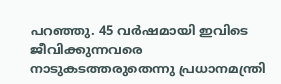പറഞ്ഞു. 45 വർഷമായി ഇവിടെ ജീവിക്കുന്നവരെ നാടുകടത്തരുതെന്നു പ്രധാനമന്ത്രി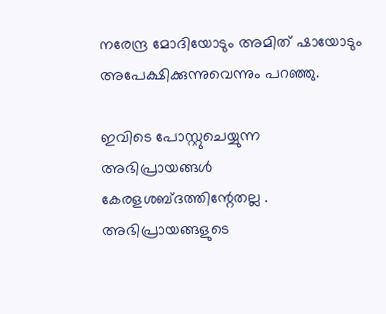നരേന്ദ്ര മോദിയോടും അമിത് ഷായോടും അപേക്ഷിക്കുന്നുവെന്നും പറഞ്ഞു.

ഇവിടെ പോസ്റ്റുചെയ്യുന്ന അഭിപ്രായങ്ങള്‍ കേരളശബ്‌ദത്തിന്റേതല്ല . അഭിപ്രായങ്ങളുടെ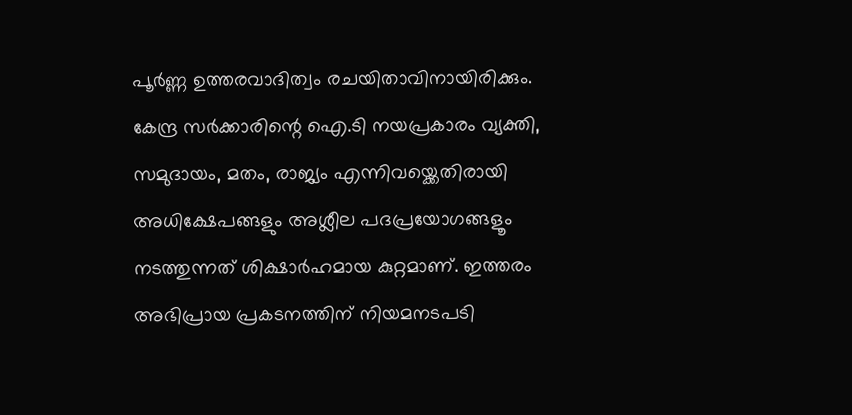പൂര്‍ണ്ണ ഉത്തരവാദിത്വം രചയിതാവിനായിരിക്കും. കേന്ദ്ര സർക്കാരിന്റെ ഐ.ടി നയപ്രകാരം വ്യക്തി, സമുദായം, മതം, രാജ്യം എന്നിവയ്ക്കെതിരായി അധിക്ഷേപങ്ങളും അശ്ലീല പദപ്രയോഗങ്ങളൂം നടത്തുന്നത് ശിക്ഷാര്‍ഹമായ കുറ്റമാണ്. ഇത്തരം അഭിപ്രായ പ്രകടനത്തിന് നിയമനടപടി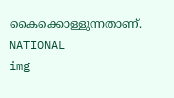കൈക്കൊള്ളുന്നതാണ്.
NATIONAL
img